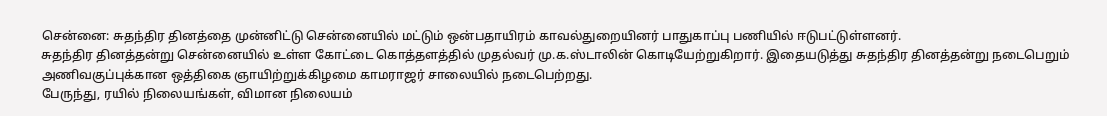சென்னை: சுதந்திர தினத்தை முன்னிட்டு சென்னையில் மட்டும் ஒன்பதாயிரம் காவல்துறையினர் பாதுகாப்பு பணியில் ஈடுபட்டுள்ளனர்.
சுதந்திர தினத்தன்று சென்னையில் உள்ள கோட்டை கொத்தளத்தில் முதல்வர் மு.க.ஸ்டாலின் கொடியேற்றுகிறார். இதையடுத்து சுதந்திர தினத்தன்று நடைபெறும் அணிவகுப்புக்கான ஒத்திகை ஞாயிற்றுக்கிழமை காமராஜர் சாலையில் நடைபெற்றது.
பேருந்து, ரயில் நிலையங்கள், விமான நிலையம்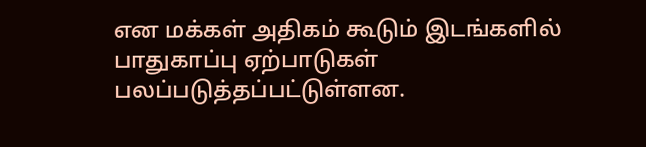என மக்கள் அதிகம் கூடும் இடங்களில் பாதுகாப்பு ஏற்பாடுகள் பலப்படுத்தப்பட்டுள்ளன.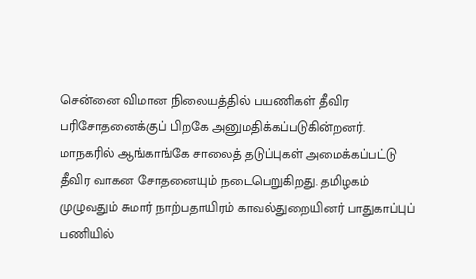சென்னை விமான நிலையத்தில் பயணிகள் தீவிர பரிசோதனைக்குப் பிறகே அனுமதிக்கப்படுகின்றனர்.
மாநகரில் ஆங்காங்கே சாலைத் தடுப்புகள் அமைக்கப்பட்டு தீவிர வாகன சோதனையும் நடைபெறுகிறது. தமிழகம் முழுவதும் சுமார் நாற்பதாயிரம் காவல்துறையினர் பாதுகாப்புப் பணியில்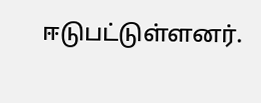ஈடுபட்டுள்ளனர்.